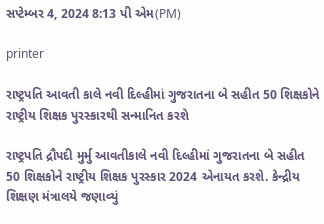સપ્ટેમ્બર 4, 2024 8:13 પી એમ(PM)

printer

રાષ્ટ્રપતિ આવતી કાલે નવી દિલ્હીમાં ગુજરાતના બે સહીત 50 શિક્ષકોને રાષ્ટ્રીય શિક્ષક પુરસ્કારથી સન્માનિત કરશે

રાષ્ટ્રપતિ દ્રૌપદી મુર્મુ આવતીકાલે નવી દિલ્હીમાં ગુજરાતના બે સહીત 50 શિક્ષકોને રાષ્ટ્રીય શિક્ષક પુરસ્કાર 2024 એનાયત કરશે. કેન્દ્રીય શિક્ષણ મંત્રાલયે જણાવ્યું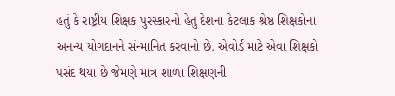હતું કે રાષ્ટ્રીય શિક્ષક પુરસ્કારનો હેતુ દેશના કેટલાક શ્રેષ્ઠ શિક્ષકોના અનન્ય યોગદાનને સંન્માનિત કરવાનો છે. એવોર્ડ માટે એવા શિક્ષકો પસંદ થયા છે જેમણે માત્ર શાળા શિક્ષણની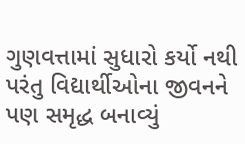ગુણવત્તામાં સુધારો કર્યો નથી પરંતુ વિદ્યાર્થીઓના જીવનને પણ સમૃદ્ધ બનાવ્યું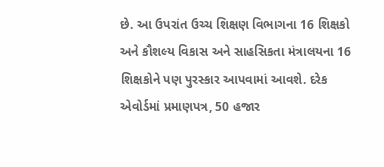છે. આ ઉપરાંત ઉચ્ચ શિક્ષણ વિભાગના 16 શિક્ષકો અને કૌશલ્ય વિકાસ અને સાહસિકતા મંત્રાલયના 16 શિક્ષકોને પણ પુરસ્કાર આપવામાં આવશે. દરેક એવોર્ડમાં પ્રમાણપત્ર, 50 હજાર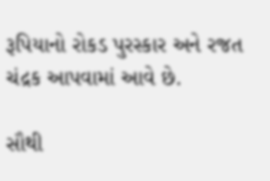રૂપિયાનો રોકડ પુરસ્કાર અને રજત ચંદ્રક આપવામાં આવે છે.

સૌથી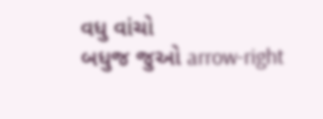વધુ વાંચો
બધુજ જુઓ arrow-right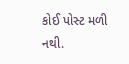કોઈ પોસ્ટ મળી નથી.